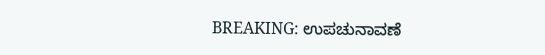BREAKING: ಉಪಚುನಾವಣೆ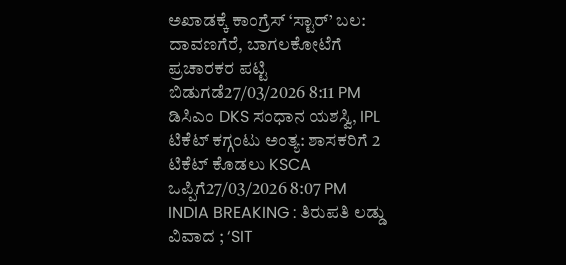ಅಖಾಡಕ್ಕೆ ಕಾಂಗ್ರೆಸ್ ‘ಸ್ಟಾರ್’ ಬಲ: ದಾವಣಗೆರೆ, ಬಾಗಲಕೋಟೆಗೆ ಪ್ರಚಾರಕರ ಪಟ್ಟಿ ಬಿಡುಗಡೆ27/03/2026 8:11 PM
ಡಿಸಿಎಂ DKS ಸಂಧಾನ ಯಶಸ್ವಿ, IPL ಟಿಕೆಟ್ ಕಗ್ಗಂಟು ಅಂತ್ಯ: ಶಾಸಕರಿಗೆ 2 ಟಿಕೆಟ್ ಕೊಡಲು KSCA ಒಪ್ಪಿಗೆ27/03/2026 8:07 PM
INDIA BREAKING : ತಿರುಪತಿ ಲಡ್ಡು ವಿವಾದ ; ‘SIT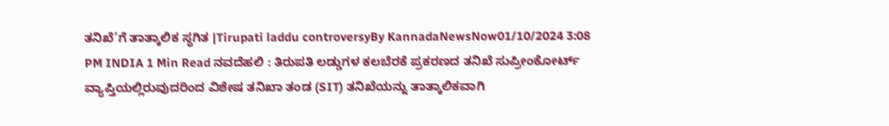ತನಿಖೆ’ಗೆ ತಾತ್ಕಾಲಿಕ ಸ್ಥಗಿತ |Tirupati laddu controversyBy KannadaNewsNow01/10/2024 3:08 PM INDIA 1 Min Read ನವದೆಹಲಿ : ತಿರುಪತಿ ಲಡ್ಡುಗಳ ಕಲಬೆರಕೆ ಪ್ರಕರಣದ ತನಿಖೆ ಸುಪ್ರೀಂಕೋರ್ಟ್ ವ್ಯಾಪ್ತಿಯಲ್ಲಿರುವುದರಿಂದ ವಿಶೇಷ ತನಿಖಾ ತಂಡ (SIT) ತನಿಖೆಯನ್ನು ತಾತ್ಕಾಲಿಕವಾಗಿ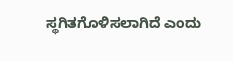ಸ್ಥಗಿತಗೊಳಿಸಲಾಗಿದೆ ಎಂದು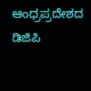ಆಂಧ್ರಪ್ರದೇಶದ ಡಿಜಿಪಿ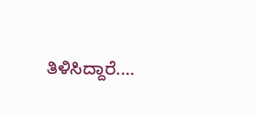ತಿಳಿಸಿದ್ದಾರೆ.…